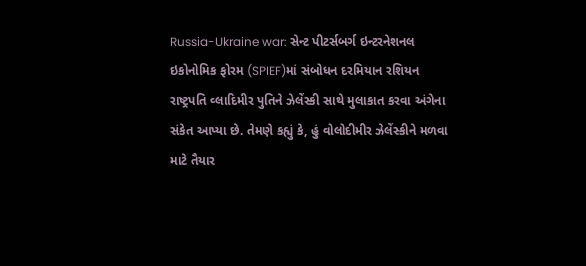Russia-Ukraine war: સેન્ટ પીટર્સબર્ગ ઇન્ટરનેશનલ ઇકોનોમિક ફોરમ (SPIEF)માં સંબોધન દરમિયાન રશિયન રાષ્ટ્રપતિ વ્લાદિમીર પુતિને ઝેલેંસ્કી સાથે મુલાકાત કરવા અંગેના સંકેત આપ્યા છે. તેમણે કહ્યું કે, હું વોલોદીમીર ઝેલેંસ્કીને મળવા માટે તૈયાર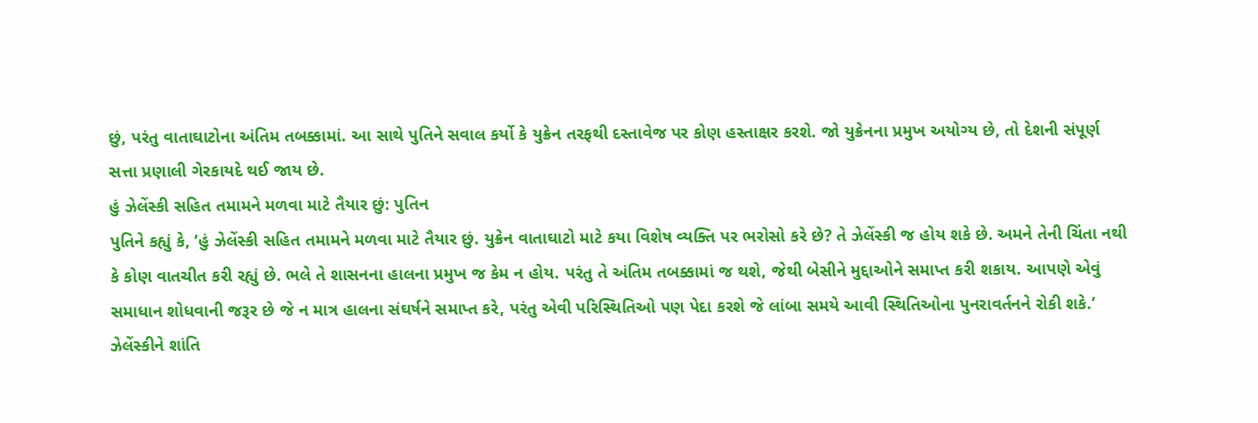છું, પરંતુ વાતાઘાટોના અંતિમ તબક્કામાં. આ સાથે પુતિને સવાલ કર્યો કે યુક્રેન તરફથી દસ્તાવેજ પર કોણ હસ્તાક્ષર કરશે. જો યુક્રેનના પ્રમુખ અયોગ્ય છે, તો દેશની સંપૂર્ણ સત્તા પ્રણાલી ગેરકાયદે થઈ જાય છે.
હું ઝેલેંસ્કી સહિત તમામને મળવા માટે તૈયાર છું: પુતિન
પુતિને કહ્યું કે, ‘હું ઝેલેંસ્કી સહિત તમામને મળવા માટે તૈયાર છું. યુક્રેન વાતાઘાટો માટે કયા વિશેષ વ્યક્તિ પર ભરોસો કરે છે? તે ઝેલેંસ્કી જ હોય શકે છે. અમને તેની ચિંતા નથી કે કોણ વાતચીત કરી રહ્યું છે. ભલે તે શાસનના હાલના પ્રમુખ જ કેમ ન હોય. પરંતુ તે અંતિમ તબક્કામાં જ થશે, જેથી બેસીને મુદ્દાઓને સમાપ્ત કરી શકાય. આપણે એવું સમાધાન શોધવાની જરૂર છે જે ન માત્ર હાલના સંઘર્ષને સમાપ્ત કરે, પરંતુ એવી પરિસ્થિતિઓ પણ પેદા કરશે જે લાંબા સમયે આવી સ્થિતિઓના પુનરાવર્તનને રોકી શકે.’
ઝેલેંસ્કીને શાંતિ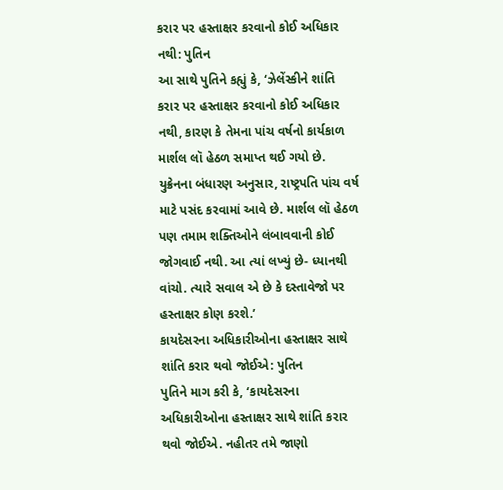કરાર પર હસ્તાક્ષર કરવાનો કોઈ અધિકાર નથી: પુતિન
આ સાથે પુતિને કહ્યું કે, ‘ઝેલેંસ્કીને શાંતિ કરાર પર હસ્તાક્ષર કરવાનો કોઈ અધિકાર નથી, કારણ કે તેમના પાંચ વર્ષનો કાર્યકાળ માર્શલ લૉ હેઠળ સમાપ્ત થઈ ગયો છે. યુક્રેનના બંધારણ અનુસાર, રાષ્ટ્રપતિ પાંચ વર્ષ માટે પસંદ કરવામાં આવે છે. માર્શલ લૉ હેઠળ પણ તમામ શક્તિઓને લંબાવવાની કોઈ જોગવાઈ નથી. આ ત્યાં લખ્યું છે- ધ્યાનથી વાંચો. ત્યારે સવાલ એ છે કે દસ્તાવેજો પર હસ્તાક્ષર કોણ કરશે.’
કાયદેસરના અધિકારીઓના હસ્તાક્ષર સાથે શાંતિ કરાર થવો જોઈએ: પુતિન
પુતિને માગ કરી કે, ‘કાયદેસરના અધિકારીઓના હસ્તાક્ષર સાથે શાંતિ કરાર થવો જોઈએ. નહીતર તમે જાણો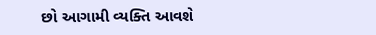છો આગામી વ્યક્તિ આવશે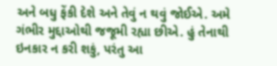અને બધુ ફેંકી દેશે અને તેવું ન થવું જોઈએ. અમે ગંભીર મુદ્દાઓથી જજૂમી રહ્યા છીએ. હું તેનાથી ઇનકાર ન કરી શકું, પરંતુ આ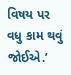વિષય પર વધુ કામ થવું જોઈએ.’